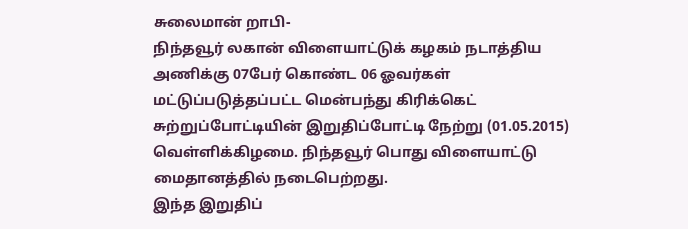சுலைமான் றாபி-
நிந்தவூர் லகான் விளையாட்டுக் கழகம் நடாத்திய அணிக்கு 07பேர் கொண்ட 06 ஓவர்கள் மட்டுப்படுத்தப்பட்ட மென்பந்து கிரிக்கெட் சுற்றுப்போட்டியின் இறுதிப்போட்டி நேற்று (01.05.2015) வெள்ளிக்கிழமை. நிந்தவூர் பொது விளையாட்டு மைதானத்தில் நடைபெற்றது.
இந்த இறுதிப்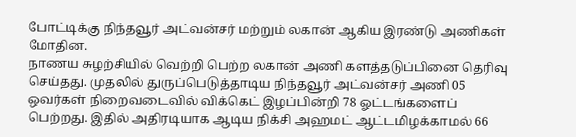போட்டிக்கு நிந்தவூர் அட்வன்சர் மற்றும் லகான் ஆகிய இரண்டு அணிகள் மோதின.
நாணய சுழற்சியில் வெற்றி பெற்ற லகான் அணி களத்தடுப்பினை தெரிவு செய்தது. முதலில் துருப்பெடுத்தாடிய நிந்தவூர் அட்வன்சர் அணி 05 ஒவர்கள் நிறைவடைவில் விக்கெட் இழப்பின்றி 78 ஓட்டங்களைப் பெற்றது. இதில் அதிரடியாக ஆடிய நிக்சி அஹமட் ஆட்டமிழக்காமல் 66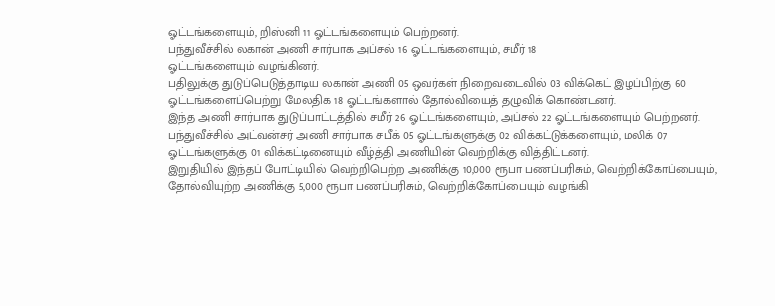ஓட்டங்களையும், றிஸ்னி 11 ஓட்டங்களையும் பெற்றனர்.
பந்துவீச்சில் லகான் அணி சார்பாக அப்சல் 16 ஓட்டங்களையும், சமீர் 18
ஓட்டங்களையும் வழங்கினர்.
பதிலுக்கு துடுப்பெடுத்தாடிய லகான் அணி 05 ஒவர்கள் நிறைவடைவில் 03 விக்கெட் இழப்பிற்கு 60 ஓட்டங்களைப்பெற்று மேலதிக 18 ஓட்டங்களால் தோல்வியைத் தழுவிக் கொண்டனர்.
இந்த அணி சார்பாக துடுப்பாட்டத்தில் சமீர் 26 ஓட்டங்களையும், அப்சல் 22 ஓட்டங்களையும் பெற்றனர்.
பந்துவீச்சில் அட்வன்சர் அணி சார்பாக சபீக் 05 ஓட்டங்களுக்கு 02 விக்கட்டுக்களையும், மலிக் 07 ஓட்டங்களுக்கு 01 விக்கட்டினையும் வீழ்த்தி அணியின் வெற்றிக்கு வித்திட்டனர்.
இறுதியில் இந்தப் போட்டியில் வெற்றிபெற்ற அணிக்கு 10,000 ரூபா பணப்பரிசும், வெற்றிக்கோப்பையும், தோல்வியுற்ற அணிக்கு 5,000 ரூபா பணப்பரிசும், வெற்றிக்கோப்பையும் வழங்கி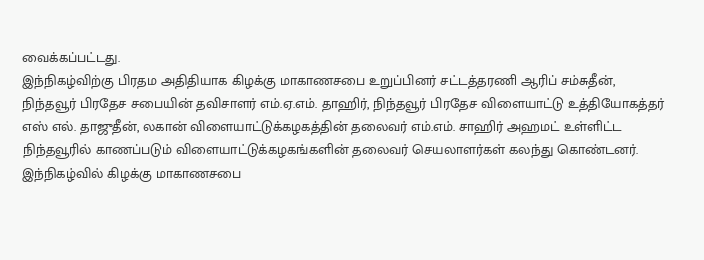வைக்கப்பட்டது.
இந்நிகழ்விற்கு பிரதம அதிதியாக கிழக்கு மாகாணசபை உறுப்பினர் சட்டத்தரணி ஆரிப் சம்சுதீன், நிந்தவூர் பிரதேச சபையின் தவிசாளர் எம்.ஏ.எம். தாஹிர், நிந்தவூர் பிரதேச விளையாட்டு உத்தியோகத்தர் எஸ் எல். தாஜுதீன், லகான் விளையாட்டுக்கழகத்தின் தலைவர் எம்.எம். சாஹிர் அஹமட் உள்ளிட்ட நிந்தவூரில் காணப்படும் விளையாட்டுக்கழகங்களின் தலைவர் செயலாளர்கள் கலந்து கொண்டனர்.
இந்நிகழ்வில் கிழக்கு மாகாணசபை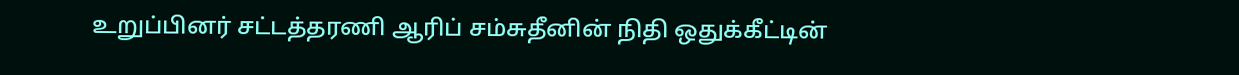உறுப்பினர் சட்டத்தரணி ஆரிப் சம்சுதீனின் நிதி ஒதுக்கீட்டின்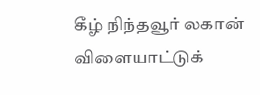கீழ் நிந்தவூர் லகான் விளையாட்டுக்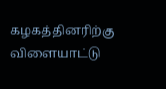கழகத்தினரிற்கு விளையாட்டு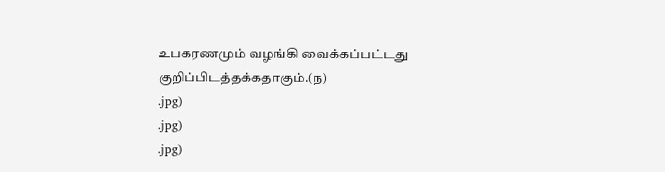உபகரணமும் வழங்கி வைக்கப்பட்டது குறிப்பிடத்தக்கதாகும்.(ந)
.jpg)
.jpg)
.jpg)